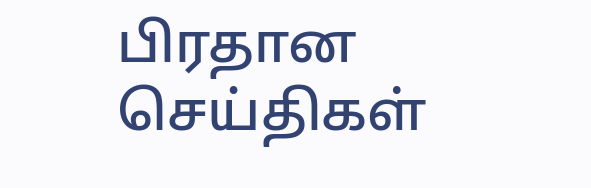பிரதான செய்திகள்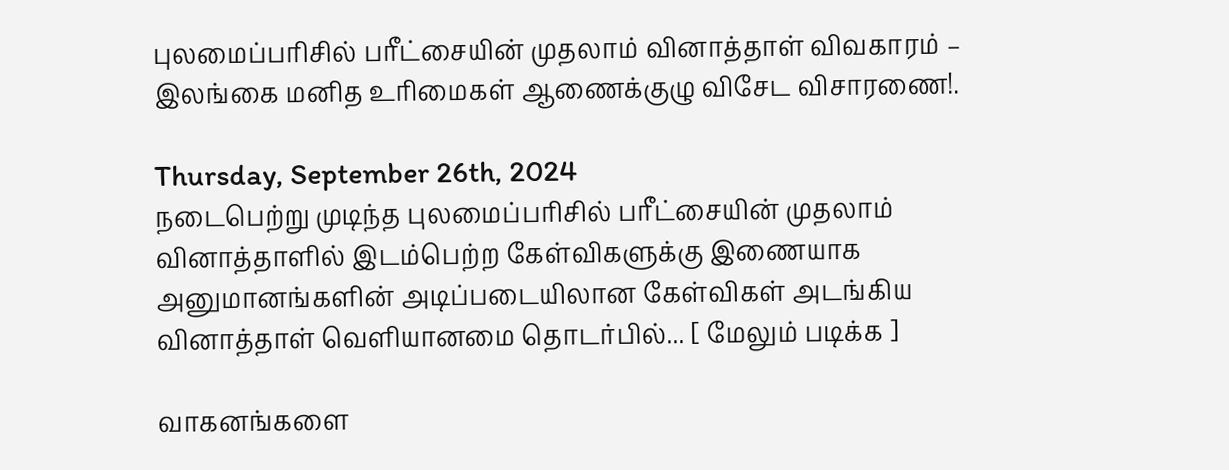புலமைப்பரிசில் பரீட்சையின் முதலாம் வினாத்தாள் விவகாரம் – இலங்கை மனித உரிமைகள் ஆணைக்குழு விசேட விசாரணை!.

Thursday, September 26th, 2024
நடைபெற்று முடிந்த புலமைப்பரிசில் பரீட்சையின் முதலாம் வினாத்தாளில் இடம்பெற்ற கேள்விகளுக்கு இணையாக அனுமானங்களின் அடிப்படையிலான கேள்விகள் அடங்கிய வினாத்தாள் வெளியானமை தொடர்பில்... [ மேலும் படிக்க ]

வாகனங்களை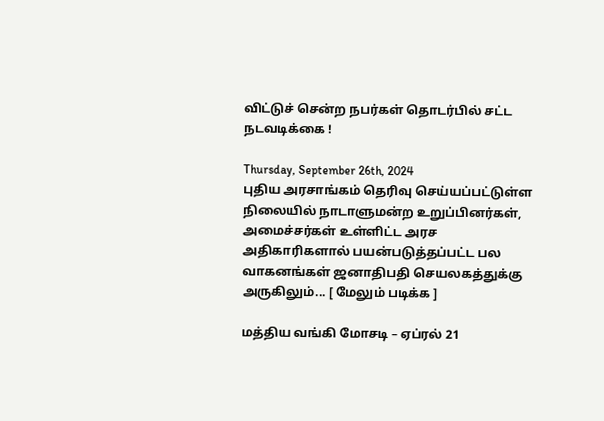விட்டுச் சென்ற நபர்கள் தொடர்பில் சட்ட நடவடிக்கை !

Thursday, September 26th, 2024
புதிய அரசாங்கம் தெரிவு செய்யப்பட்டுள்ள நிலையில் நாடாளுமன்ற உறுப்பினர்கள், அமைச்சர்கள் உள்ளிட்ட அரச அதிகாரிகளால் பயன்படுத்தப்பட்ட பல வாகனங்கள் ஜனாதிபதி செயலகத்துக்கு அருகிலும்... [ மேலும் படிக்க ]

மத்திய வங்கி மோசடி – ஏப்ரல் 21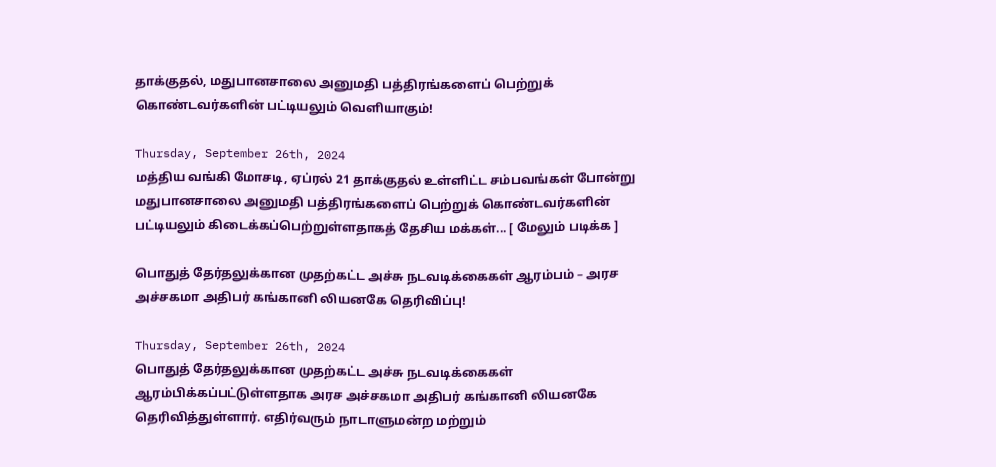தாக்குதல், மதுபானசாலை அனுமதி பத்திரங்களைப் பெற்றுக் கொண்டவர்களின் பட்டியலும் வெளியாகும்!

Thursday, September 26th, 2024
மத்திய வங்கி மோசடி, ஏப்ரல் 21 தாக்குதல் உள்ளிட்ட சம்பவங்கள் போன்று மதுபானசாலை அனுமதி பத்திரங்களைப் பெற்றுக் கொண்டவர்களின் பட்டியலும் கிடைக்கப்பெற்றுள்ளதாகத் தேசிய மக்கள்... [ மேலும் படிக்க ]

பொதுத் தேர்தலுக்கான முதற்கட்ட அச்சு நடவடிக்கைகள் ஆரம்பம் – அரச அச்சகமா அதிபர் கங்கானி லியனகே தெரிவிப்பு!

Thursday, September 26th, 2024
பொதுத் தேர்தலுக்கான முதற்கட்ட அச்சு நடவடிக்கைகள் ஆரம்பிக்கப்பட்டுள்ளதாக அரச அச்சகமா அதிபர் கங்கானி லியனகே தெரிவித்துள்ளார். எதிர்வரும் நாடாளுமன்ற மற்றும்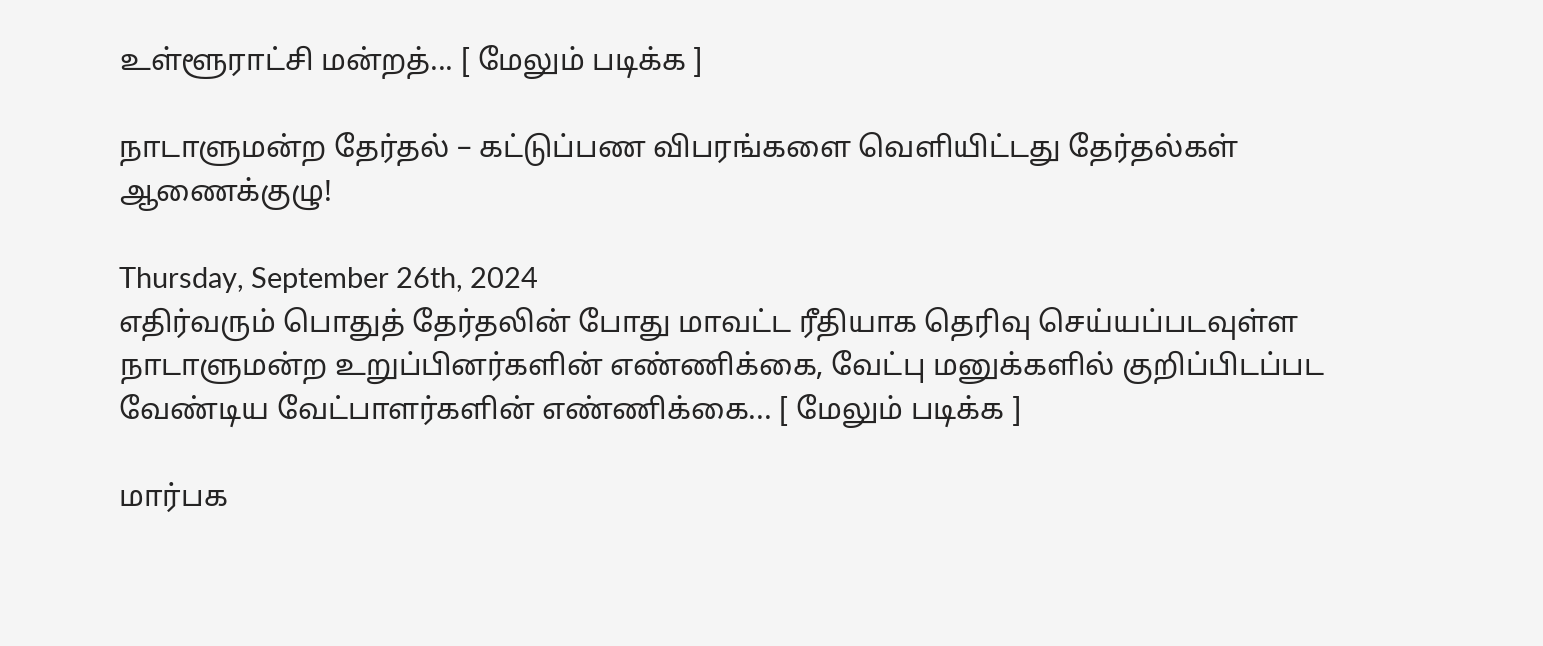உள்ளூராட்சி மன்றத்... [ மேலும் படிக்க ]

நாடாளுமன்ற தேர்தல் – கட்டுப்பண விபரங்களை வெளியிட்டது தேர்தல்கள் ஆணைக்குழு!

Thursday, September 26th, 2024
எதிர்வரும் பொதுத் தேர்தலின் போது மாவட்ட ரீதியாக தெரிவு செய்யப்படவுள்ள நாடாளுமன்ற உறுப்பினர்களின் எண்ணிக்கை, வேட்பு மனுக்களில் குறிப்பிடப்பட வேண்டிய வேட்பாளர்களின் எண்ணிக்கை... [ மேலும் படிக்க ]

மார்பக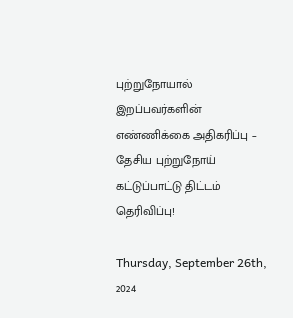புற்றுநோயால் இறப்பவர்களின் எண்ணிக்கை அதிகரிப்பு – தேசிய புற்றுநோய் கட்டுப்பாட்டு திட்டம் தெரிவிப்பு!

Thursday, September 26th, 2024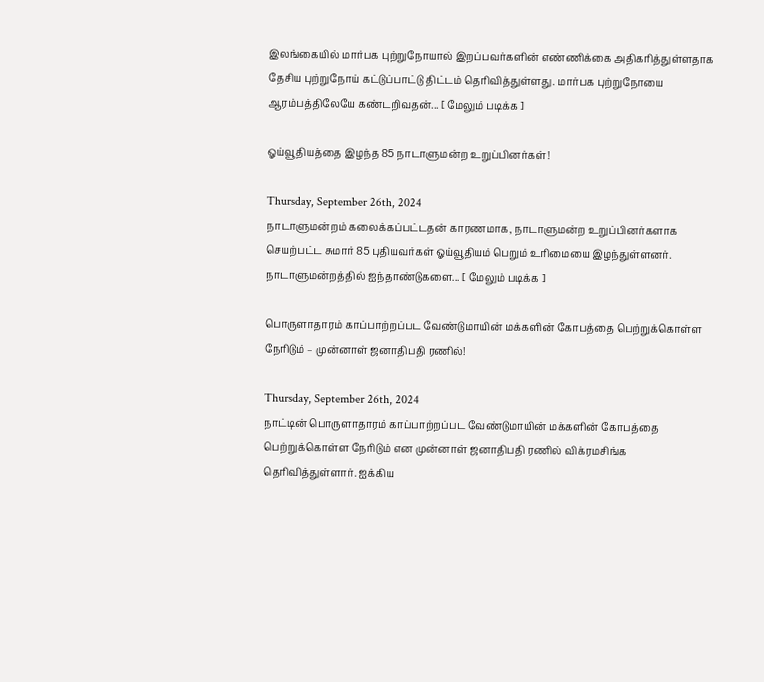இலங்கையில் மார்பக புற்றுநோயால் இறப்பவர்களின் எண்ணிக்கை அதிகரித்துள்ளதாக தேசிய புற்றுநோய் கட்டுப்பாட்டு திட்டம் தெரிவித்துள்ளது. மார்பக புற்றுநோயை ஆரம்பத்திலேயே கண்டறிவதன்... [ மேலும் படிக்க ]

ஓய்வூதியத்தை இழந்த 85 நாடாளுமன்ற உறுப்பினர்கள்!

Thursday, September 26th, 2024
நாடாளுமன்றம் கலைக்கப்பட்டதன் காரணமாக, நாடாளுமன்ற உறுப்பினர்களாக செயற்பட்ட சுமார் 85 புதியவர்கள் ஓய்வூதியம் பெறும் உரிமையை இழந்துள்ளனர். நாடாளுமன்றத்தில் ஐந்தாண்டுகளை... [ மேலும் படிக்க ]

பொருளாதாரம் காப்பாற்றப்பட வேண்டுமாயின் மக்களின் கோபத்தை பெற்றுக்கொள்ள நேரிடும் – முன்னாள் ஜனாதிபதி ரணில்!

Thursday, September 26th, 2024
நாட்டின் பொருளாதாரம் காப்பாற்றப்பட வேண்டுமாயின் மக்களின் கோபத்தை பெற்றுக்கொள்ள நேரிடும் என முன்னாள் ஜனாதிபதி ரணில் விக்ரமசிங்க தெரிவித்துள்ளார். ஐக்கிய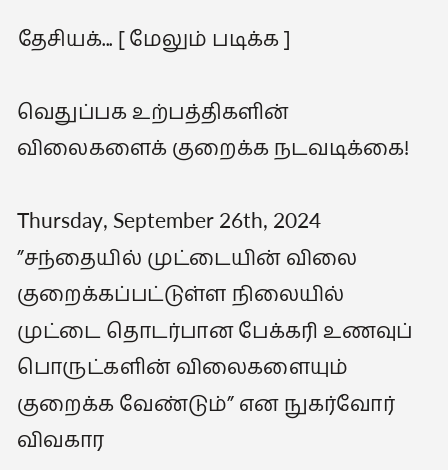தேசியக்... [ மேலும் படிக்க ]

வெதுப்பக உற்பத்திகளின் விலைகளைக் குறைக்க நடவடிக்கை!

Thursday, September 26th, 2024
”சந்தையில் முட்டையின் விலை குறைக்கப்பட்டுள்ள நிலையில் முட்டை தொடர்பான பேக்கரி உணவுப் பொருட்களின் விலைகளையும் குறைக்க வேண்டும்” என நுகர்வோர் விவகார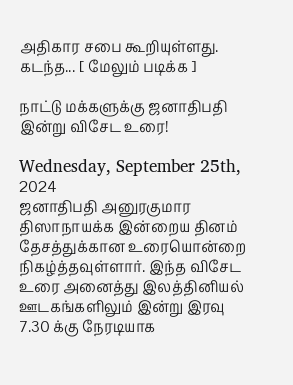அதிகார சபை கூறியுள்ளது. கடந்த... [ மேலும் படிக்க ]

நாட்டு மக்களுக்கு ஜனாதிபதி இன்று விசேட உரை!

Wednesday, September 25th, 2024
ஜனாதிபதி அனுரகுமார திஸாநாயக்க இன்றைய தினம் தேசத்துக்கான உரையொன்றை நிகழ்த்தவுள்ளார். இந்த விசேட உரை அனைத்து இலத்தினியல் ஊடகங்களிலும் இன்று இரவு 7.30 க்கு நேரடியாக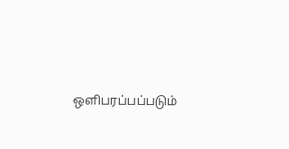ஒளிபரப்பப்படும்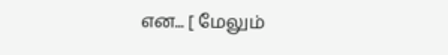என... [ மேலும்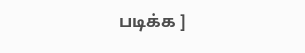படிக்க ]